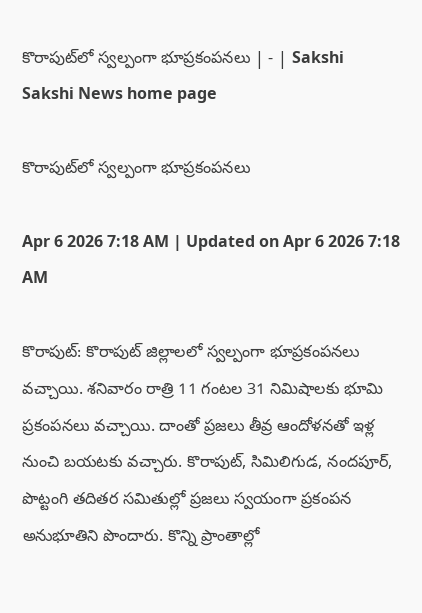కొరాపుట్‌లో స్వల్పంగా భూప్రకంపనలు | - | Sakshi
Sakshi News home page

కొరాపుట్‌లో స్వల్పంగా భూప్రకంపనలు

Apr 6 2026 7:18 AM | Updated on Apr 6 2026 7:18 AM

కొరాపుట్‌: కొరాపుట్‌ జిల్లాలలో స్వల్పంగా భూప్రకంపనలు వచ్చాయి. శనివారం రాత్రి 11 గంటల 31 నిమిషాలకు భూమి ప్రకంపనలు వచ్చాయి. దాంతో ప్రజలు తీవ్ర ఆందోళనతో ఇళ్ల నుంచి బయటకు వచ్చారు. కొరాపుట్‌, సిమిలిగుడ, నందపూర్‌, పొట్టంగి తదితర సమితుల్లో ప్రజలు స్వయంగా ప్రకంపన అనుభూతిని పొందారు. కొన్ని ప్రాంతాల్లో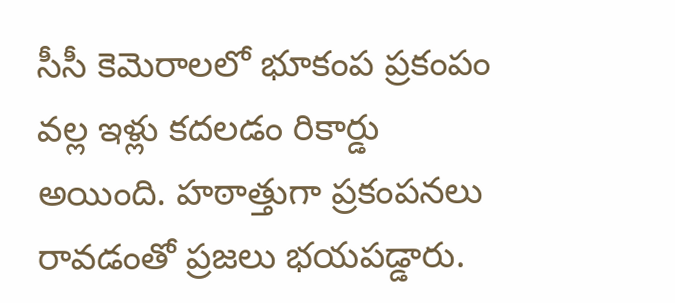సీసీ కెమెరాలలో భూకంప ప్రకంపం వల్ల ఇళ్లు కదలడం రికార్డు అయింది. హఠాత్తుగా ప్రకంపనలు రావడంతో ప్రజలు భయపడ్డారు.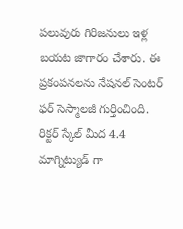పలువురు గిరిజనులు ఇళ్ల బయట జాగారం చేశారు. ఈ ప్రకంపనలను నేషనల్‌ సెంటర్‌ ఫర్‌ సెస్మాలజీ గుర్తించింది. రిక్టర్‌ స్కేల్‌ మీద 4.4 మాగ్నిట్యుడ్‌ గా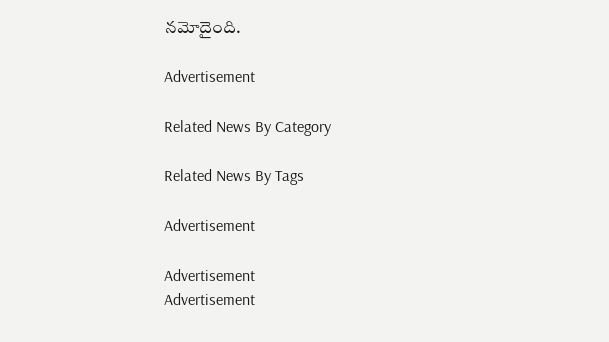నమోదైంది.

Advertisement

Related News By Category

Related News By Tags

Advertisement

Advertisement
Advertisement